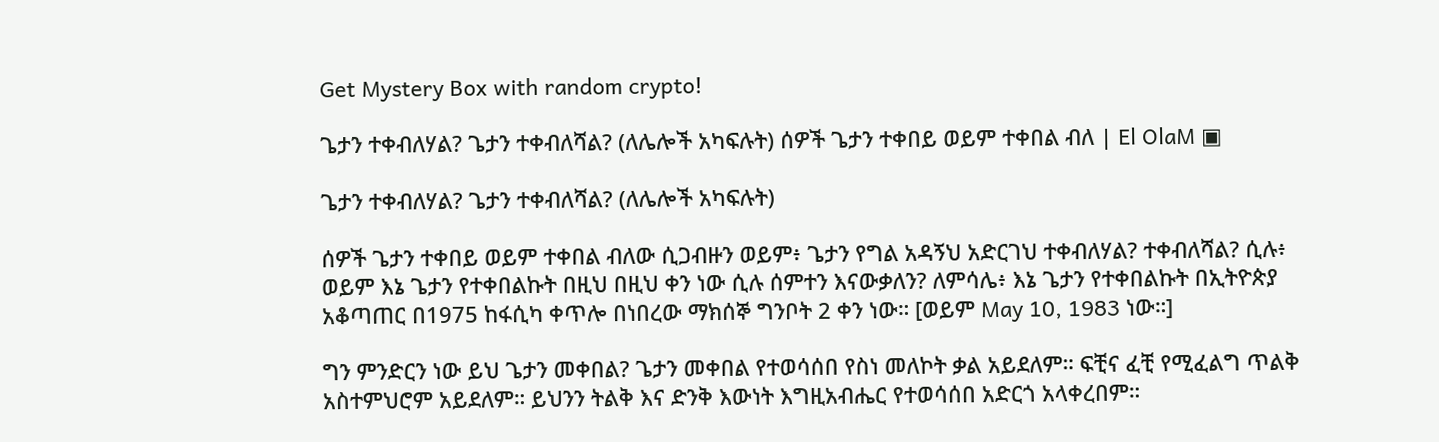Get Mystery Box with random crypto!

ጌታን ተቀብለሃል? ጌታን ተቀብለሻል? (ለሌሎች አካፍሉት) ሰዎች ጌታን ተቀበይ ወይም ተቀበል ብለ | El OlaM ▣

ጌታን ተቀብለሃል? ጌታን ተቀብለሻል? (ለሌሎች አካፍሉት)

ሰዎች ጌታን ተቀበይ ወይም ተቀበል ብለው ሲጋብዙን ወይም፥ ጌታን የግል አዳኝህ አድርገህ ተቀብለሃል? ተቀብለሻል? ሲሉ፥ ወይም እኔ ጌታን የተቀበልኩት በዚህ በዚህ ቀን ነው ሲሉ ሰምተን እናውቃለን? ለምሳሌ፥ እኔ ጌታን የተቀበልኩት በኢትዮጵያ አቆጣጠር በ1975 ከፋሲካ ቀጥሎ በነበረው ማክሰኞ ግንቦት 2 ቀን ነው። [ወይም May 10, 1983 ነው።]

ግን ምንድርን ነው ይህ ጌታን መቀበል? ጌታን መቀበል የተወሳሰበ የስነ መለኮት ቃል አይደለም። ፍቺና ፈቺ የሚፈልግ ጥልቅ አስተምህሮም አይደለም። ይህንን ትልቅ እና ድንቅ እውነት እግዚአብሔር የተወሳሰበ አድርጎ አላቀረበም።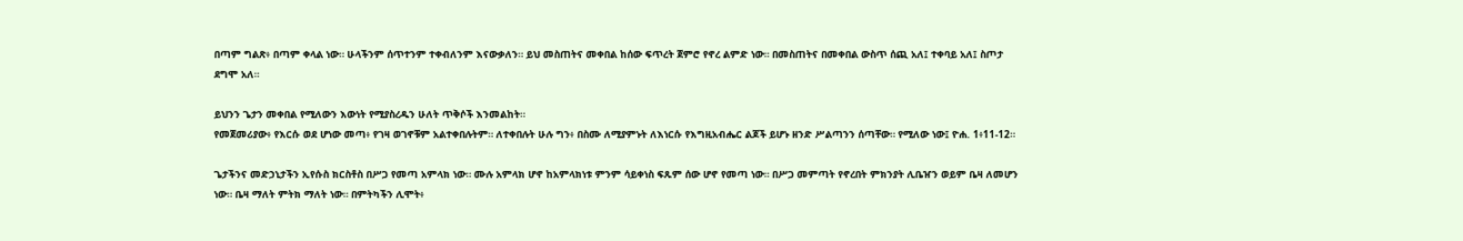በጣም ግልጽ፥ በጣም ቀላል ነው። ሁላችንም ሰጥተንም ተቀብለንም እናውቃለን። ይህ መስጠትና መቀበል ከሰው ፍጥረት ጀምሮ የኖረ ልምድ ነው። በመስጠትና በመቀበል ውስጥ ሰጪ አለ፤ ተቀባይ አለ፤ ስጦታ ደግሞ አለ።

ይህንን ጌታን መቀበል የሚለውን እውነት የሚያስረዱን ሁለት ጥቅሶች እንመልከት።
የመጀመሪያው፥ የእርሱ ወደ ሆነው መጣ፥ የገዛ ወገኖቹም አልተቀበሉትም። ለተቀበሉት ሁሉ ግን፥ በስሙ ለሚያምኑት ለእነርሱ የእግዚአብሔር ልጆች ይሆኑ ዘንድ ሥልጣንን ሰጣቸው። የሚለው ነው፤ ዮሐ. 1፥11-12።

ጌታችንና መድኃኒታችን ኢየሱስ ክርስቶስ በሥጋ የመጣ አምላክ ነው። ሙሉ አምላክ ሆኖ ከአምላክነቱ ምንም ሳይቀነስ ፍጹም ሰው ሆኖ የመጣ ነው። በሥጋ መምጣት የኖረበት ምክንያት ሊቤዠን ወይም ቤዛ ለመሆን ነው። ቤዛ ማለት ምትክ ማለት ነው። በምትካችን ሊሞት፥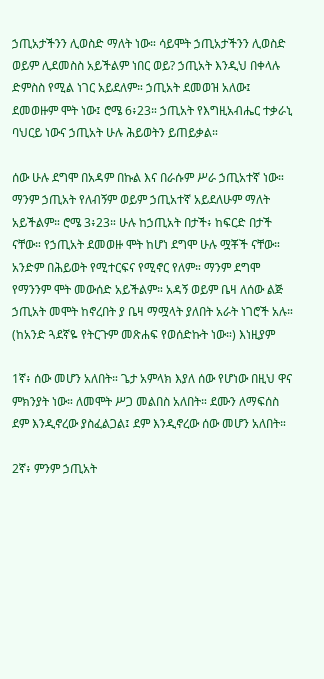ኃጢአታችንን ሊወስድ ማለት ነው። ሳይሞት ኃጢአታችንን ሊወስድ ወይም ሊደመስስ አይችልም ነበር ወይ? ኃጢአት እንዲህ በቀላሉ ድምስስ የሚል ነገር አይደለም። ኃጢአት ደመወዝ አለው፤ ደመወዙም ሞት ነው፤ ሮሜ 6፥23። ኃጢአት የእግዚአብሔር ተቃራኒ ባህርይ ነውና ኃጢአት ሁሉ ሕይወትን ይጠይቃል።

ሰው ሁሉ ደግሞ በአዳም በኩል እና በራሱም ሥራ ኃጢአተኛ ነው። ማንም ኃጢአት የለብኝም ወይም ኃጢአተኛ አይደለሁም ማለት አይችልም። ሮሜ 3፥23። ሁሉ ከኃጢአት በታች፥ ከፍርድ በታች ናቸው። የኃጢአት ደመወዙ ሞት ከሆነ ደግሞ ሁሉ ሟቾች ናቸው። አንድም በሕይወት የሚተርፍና የሚኖር የለም። ማንም ደግሞ የማንንም ሞት መውሰድ አይችልም። አዳኝ ወይም ቤዛ ለሰው ልጅ ኃጢአት መሞት ከኖረበት ያ ቤዛ ማሟላት ያለበት አራት ነገሮች አሉ። (ከአንድ ጓደኛዬ የትርጉም መጽሐፍ የወሰድኩት ነው።) እነዚያም

1ኛ፥ ሰው መሆን አለበት። ጌታ አምላክ እያለ ሰው የሆነው በዚህ ዋና ምክንያት ነው። ለመሞት ሥጋ መልበስ አለበት። ደሙን ለማፍሰስ ደም እንዲኖረው ያስፈልጋል፤ ደም እንዲኖረው ሰው መሆን አለበት።

2ኛ፥ ምንም ኃጢአት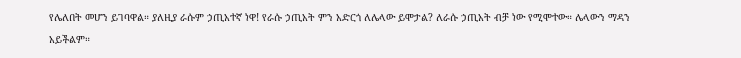የሌለበት መሆን ይገባዋል። ያለዚያ ራሱም ኃጢአተኛ ነዋ! የራሱ ኃጢአት ምን አድርጎ ለሌላው ይሞታል? ለራሱ ኃጢአት ብቻ ነው የሚሞተው። ሌላውን ማዳን አይችልም።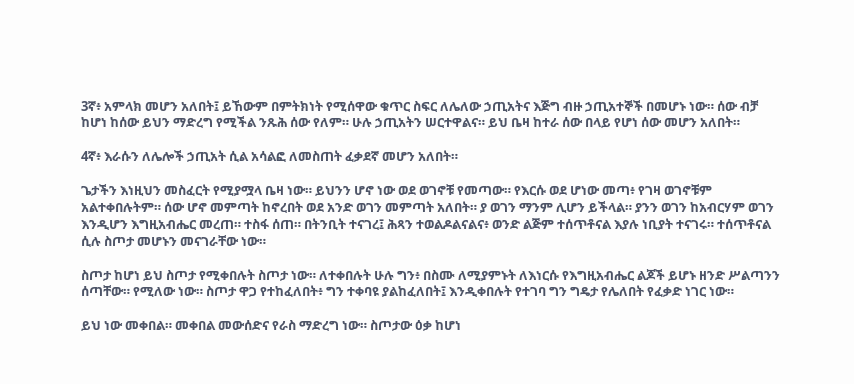3ኛ፥ አምላክ መሆን አለበት፤ ይኸውም በምትክነት የሚሰዋው ቁጥር ስፍር ለሌለው ኃጢአትና እጅግ ብዙ ኃጢአተኞች በመሆኑ ነው። ሰው ብቻ ከሆነ ከሰው ይህን ማድረግ የሚችል ንጹሕ ሰው የለም። ሁሉ ኃጢአትን ሠርተዋልና። ይህ ቤዛ ከተራ ሰው በላይ የሆነ ሰው መሆን አለበት።

4ኛ፥ እራሱን ለሌሎች ኃጢአት ሲል አሳልፎ ለመስጠት ፈቃደኛ መሆን አለበት።

ጌታችን እነዚህን መስፈርት የሚያሟላ ቤዛ ነው። ይህንን ሆኖ ነው ወደ ወገኖቹ የመጣው። የእርሱ ወደ ሆነው መጣ፥ የገዛ ወገኖቹም አልተቀበሉትም። ሰው ሆኖ መምጣት ከኖረበት ወደ አንድ ወገን መምጣት አለበት። ያ ወገን ማንም ሊሆን ይችላል። ያንን ወገን ከአብርሃም ወገን እንዲሆን እግዚአብሔር መረጠ። ተስፋ ሰጠ። በትንቢት ተናገረ፤ ሕጻን ተወልዶልናልና፥ ወንድ ልጅም ተሰጥቶናል እያሉ ነቢያት ተናገሩ። ተሰጥቶናል ሲሉ ስጦታ መሆኑን መናገራቸው ነው።

ስጦታ ከሆነ ይህ ስጦታ የሚቀበሉት ስጦታ ነው። ለተቀበሉት ሁሉ ግን፥ በስሙ ለሚያምኑት ለእነርሱ የእግዚአብሔር ልጆች ይሆኑ ዘንድ ሥልጣንን ሰጣቸው። የሚለው ነው። ስጦታ ዋጋ የተከፈለበት፥ ግን ተቀባዩ ያልከፈለበት፤ እንዲቀበሉት የተገባ ግን ግዴታ የሌለበት የፈቃድ ነገር ነው።

ይህ ነው መቀበል። መቀበል መውሰድና የራስ ማድረግ ነው። ስጦታው ዕቃ ከሆነ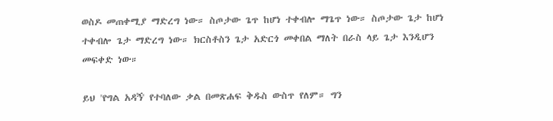ወስዶ መጠቀሚያ ማድረግ ነው። ስጦታው ጌጥ ከሆነ ተቀብሎ ማጌጥ ነው። ስጦታው ጌታ ከሆነ ተቀብሎ ጌታ ማድረግ ነው። ክርስቶስን ጌታ አድርጎ መቀበል ማለት በራስ ላይ ጌታ እንዲሆን መፍቀድ ነው።

ይህ 'የግል አዳኝ' የተባለው ቃል በመጽሐፍ ቅዱስ ውስጥ የለም። ግን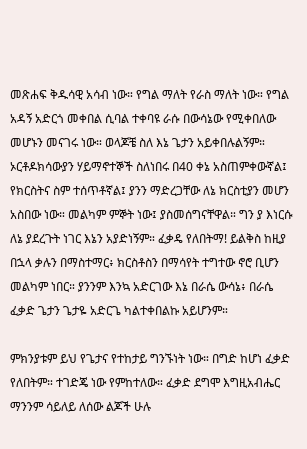መጽሐፍ ቅዱሳዊ አሳብ ነው። የግል ማለት የራስ ማለት ነው። የግል አዳኝ አድርጎ መቀበል ሲባል ተቀባዩ ራሱ በውሳኔው የሚቀበለው መሆኑን መናገሩ ነው። ወላጆቼ ስለ እኔ ጌታን አይቀበሉልኝም። ኦርቶዶክሳውያን ሃይማኖተኞች ስለነበሩ በ40 ቀኔ አስጠምቀውኛል፤ የክርስትና ስም ተሰጥቶኛል፤ ያንን ማድረጋቸው ለኔ ክርስቲያን መሆን አስበው ነው። መልካም ምኞት ነው፤ ያስመሰግናቸዋል። ግን ያ እነርሱ ለኔ ያደረጉት ነገር እኔን አያድነኝም። ፈቃዴ የለበትማ! ይልቅስ ከዚያ በኋላ ቃሉን በማስተማር፥ ክርስቶስን በማሳየት ተግተው ኖሮ ቢሆን መልካም ነበር። ያንንም እንኳ አድርገው እኔ በራሴ ውሳኔ፥ በራሴ ፈቃድ ጌታን ጌታዬ አድርጌ ካልተቀበልኩ አይሆንም።

ምክንያቱም ይህ የጌታና የተከታይ ግንኙነት ነው። በግድ ከሆነ ፈቃድ የለበትም። ተገድጄ ነው የምከተለው። ፈቃድ ደግሞ እግዚአብሔር ማንንም ሳይለይ ለሰው ልጆች ሁሉ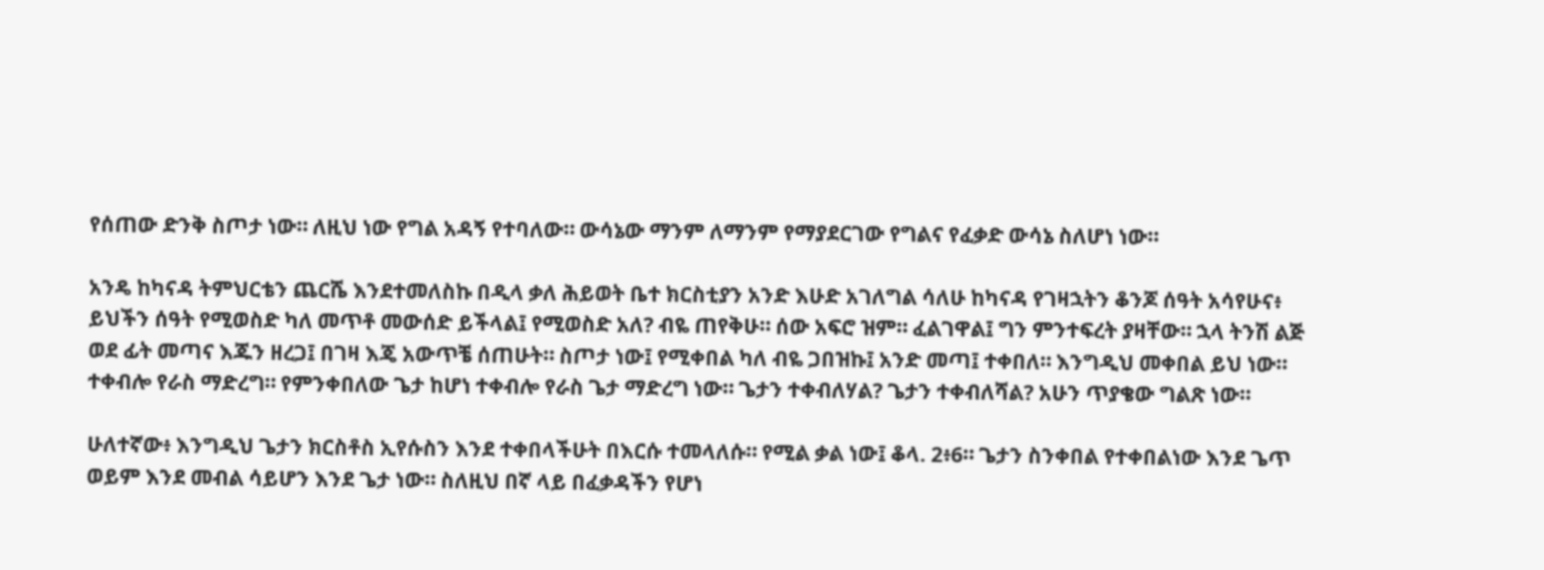የሰጠው ድንቅ ስጦታ ነው። ለዚህ ነው የግል አዳኝ የተባለው። ውሳኔው ማንም ለማንም የማያደርገው የግልና የፈቃድ ውሳኔ ስለሆነ ነው።

አንዴ ከካናዳ ትምህርቴን ጨርሼ እንደተመለስኩ በዲላ ቃለ ሕይወት ቤተ ክርስቲያን አንድ እሁድ አገለግል ሳለሁ ከካናዳ የገዛኋትን ቆንጆ ሰዓት አሳየሁና፥ ይህችን ሰዓት የሚወስድ ካለ መጥቶ መውሰድ ይችላል፤ የሚወስድ አለ? ብዬ ጠየቅሁ። ሰው አፍሮ ዝም። ፈልገዋል፤ ግን ምንተፍረት ያዛቸው። ኋላ ትንሽ ልጅ ወደ ፊት መጣና እጁን ዘረጋ፤ በገዛ እጄ አውጥቼ ሰጠሁት። ስጦታ ነው፤ የሚቀበል ካለ ብዬ ጋበዝኩ፤ አንድ መጣ፤ ተቀበለ። እንግዲህ መቀበል ይህ ነው። ተቀብሎ የራስ ማድረግ። የምንቀበለው ጌታ ከሆነ ተቀብሎ የራስ ጌታ ማድረግ ነው። ጌታን ተቀብለሃል? ጌታን ተቀብለሻል? አሁን ጥያቄው ግልጽ ነው።

ሁለተኛው፥ እንግዲህ ጌታን ክርስቶስ ኢየሱስን እንደ ተቀበላችሁት በእርሱ ተመላለሱ። የሚል ቃል ነው፤ ቆላ. 2፥6። ጌታን ስንቀበል የተቀበልነው እንደ ጌጥ ወይም እንደ መብል ሳይሆን እንደ ጌታ ነው። ስለዚህ በኛ ላይ በፈቃዳችን የሆነ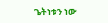ጌትነቱን ነው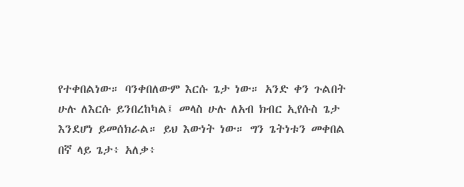የተቀበልነው። ባንቀበለውም እርሱ ጌታ ነው። አንድ ቀን ጉልበት ሁሉ ለእርሱ ይንበረከካል፤ መላስ ሁሉ ለአብ ክብር ኢየሱስ ጌታ እንደሆነ ይመሰክራል። ይህ እውነት ነው። ግን ጌትነቱን መቀበል በኛ ላይ ጌታ፥ አለቃ፥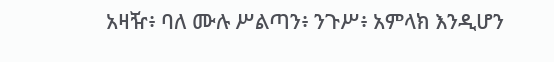አዛዥ፥ ባለ ሙሉ ሥልጣን፥ ንጉሥ፥ አምላክ እንዲሆን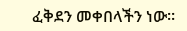ፈቅደን መቀበላችን ነው።